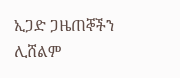ኢጋድ ጋዜጠኞችን ሊሸልም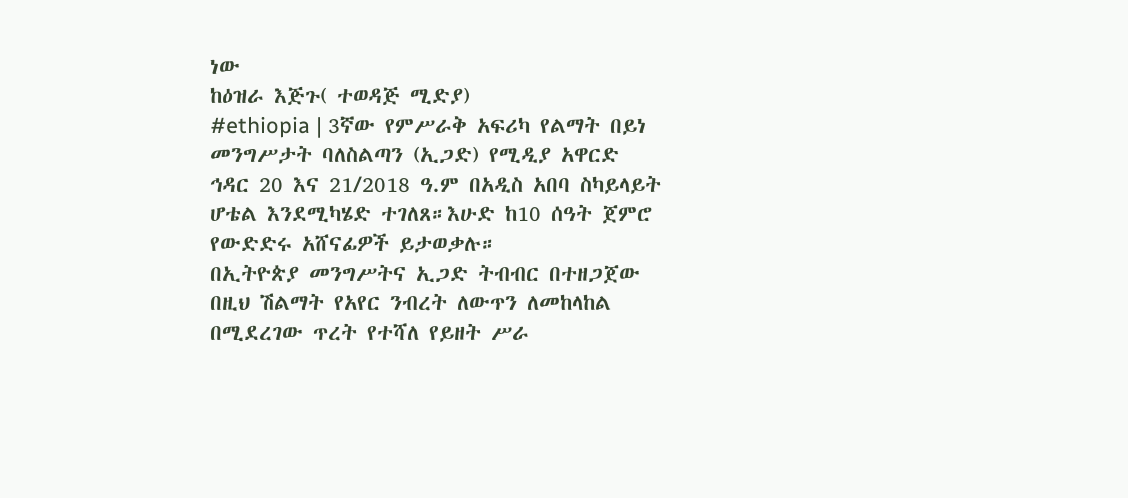ነው
ከዕዝራ እጅጉ( ተወዳጅ ሚድያ)
#ethiopia | 3ኛው የምሥራቅ አፍሪካ የልማት በይነ መንግሥታት ባለስልጣን (ኢጋድ) የሚዲያ አዋርድ ኅዳር 20 እና 21/2018 ዓ.ም በአዲስ አበባ ስካይላይት ሆቴል እንደሚካሄድ ተገለጸ።እሁድ ከ10 ሰዓት ጀምሮ የውድድሩ አሸናፊዎች ይታወቃሉ።
በኢትዮጵያ መንግሥትና ኢጋድ ትብብር በተዘጋጀው በዚህ ሽልማት የአየር ንብረት ለውጥን ለመከላከል በሚደረገው ጥረት የተሻለ የይዘት ሥራ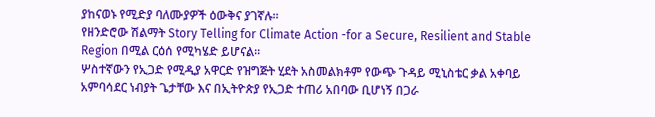ያከናወኑ የሚድያ ባለሙያዎች ዕውቅና ያገኛሉ።
የዘንድሮው ሽልማት Story Telling for Climate Action -for a Secure, Resilient and Stable Region በሚል ርዕሰ የሚካሄድ ይሆናል።
ሦስተኛውን የኢጋድ የሚዲያ አዋርድ የዝግጅት ሂደት አስመልክቶም የውጭ ጉዳይ ሚኒስቴር ቃል አቀባይ አምባሳደር ነብያት ጌታቸው እና በኢትዮጵያ የኢጋድ ተጠሪ አበባው ቢሆነኝ በጋራ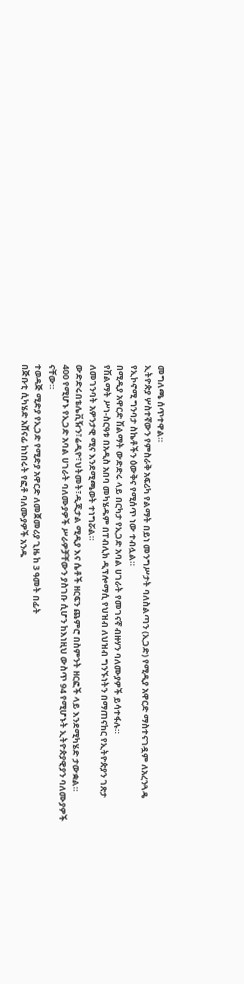መግለጫ ሰጥተዋል።
ኢትዮጵያ ሦስተኛውን የምስራቅ አፍሪካ የልማት በይነ መንግሥታት ባለስልጣን (ኢጋድ) የሚዲያ አዋርድ ማስተናገዷም ለአረንጓዴ የኢኮኖሚ ግንባታ ስኬቶችን ዕውቅና የሚሰጥ ነው ተብሏል።
በሚዲያ አዋርድ ሽልማት ውድድሩ ላይ በርካታ የኢጋድ አባል ሀገራት የመገናኛ ብዙሃን ባለሙያዎች ይሳተፋሉ።
የሽልማት ሥነ-ስርዓቱ በአዲስ አበባ መካሄዱም በፐብሊክ ዲፕሎማሲ የህዝብ ለህዝብ ግንኙነትን በማጠናከር የኢትዮጵያን ገጽታ ለመገንባት አዎንታዊ ሚና እንደሚጫወት ተነግሯል።
ውድድሩበቴሌቪዥን፣ሬዲዮ፣ህትመት፣ዲጂታል ሚዲያ እና ሴቶች ዘርፍን ጨምሮ በስምንት ዘርፎች ላይ እንደሚካሄድ ታውቋል።
400 የሚሆኑ የኢጋድ አባል ሀገራት ባለሙያዎች ሥራዎቻቸውን ያስገቡ ሲሆን ከእነዚህ ውስጥ 94 የሚሆኑት ኢትዮጵያዊያን ባለሙያዎች ናቸው።
ተወዳጅ ሚድያ የኢጋድ የሚድያ አዋርድ ለመጀመሪያ ጊዜ ከ 3 ዓመት በፊት
በጅቡቲ ሲካሄድ አሸናፊ ከነበሩት የፎቶ ባለሙያዎች አንዱ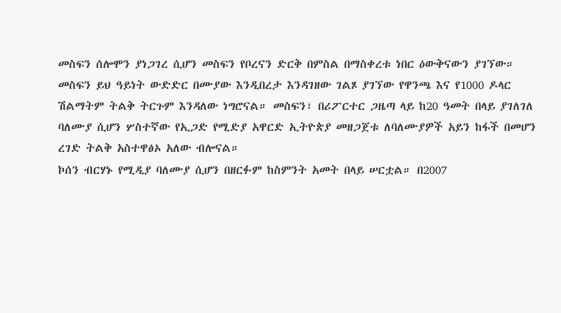መስፍን ሰሎሞን ያነጋገረ ሲሆን መስፍን የቦረናን ድርቅ በምስል በማስቀረቱ ነበር ዕውቅናውን ያገኘው።
መስፍን ይህ ዓይነት ውድድር በሙያው እንዲበረታ እንዳገዘው ገልጾ ያገኘው የዋንጫ እና የ1000 ዶላር ሽልማትም ትልቅ ትርጉም እንዳለው ነግሮናል። መስፍን፣ በሪፖርተር ጋዜጣ ላይ ከ20 ዓመት በላይ ያገለገለ ባለሙያ ሲሆን ሦስተኛው የኢጋድ የሚድያ አዋርድ ኢትዮጵያ መዘጋጀቱ ለባለሙያዎች አይን ከፋች በመሆን ረገድ ትልቅ አስተዋፅኦ አለው ብሎናል።
ኮሰን ብርሃኑ የሚዲያ ባለሙያ ሲሆን በዘርፉም ከስምንት አመት በላይ ሠርቷል። በ2007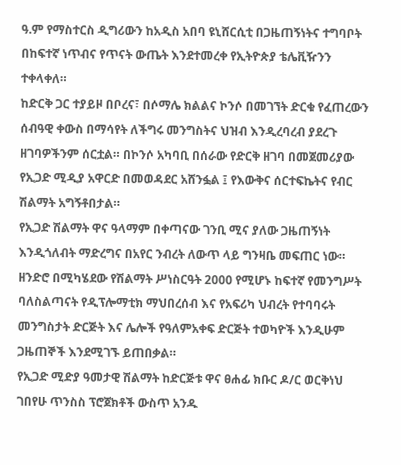ዓ.ም የማስተርስ ዲግሪውን ከአዲስ አበባ ዩኒሸርሲቲ በጋዜጠኝነትና ተግባቦት በከፍተኛ ነጥብና የጥናት ውጤት እንደተመረቀ የኢትዮጵያ ቴሌቪዥንን ተቀላቀለ።
ከድርቅ ጋር ተያይዞ በቦረና፣ በሶማሌ ክልልና ኮንሶ በመገኘት ድርቁ የፈጠረውን ሰብዓዊ ቀውስ በማሳየት ለችግሩ መንግስትና ህዝብ እንዲረባረብ ያደረጉ ዘገባዎችንም ሰርቷል። በኮንሶ አካባቢ በሰራው የድርቅ ዘገባ በመጀመሪያው የኢጋድ ሚዲያ አዋርድ በመወዳደር አሸንፏል ፤ የእውቅና ሰርተፍኬትና የብር ሽልማት አግኝቶበታል።
የኢጋድ ሽልማት ዋና ዓላማም በቀጣናው ገንቢ ሚና ያለው ጋዜጠኝነት እንዲጎለብት ማድረግና በአየር ንብረት ለውጥ ላይ ግንዛቤ መፍጠር ነው።
ዘንድሮ በሚካሄደው የሽልማት ሥነስርዓት 2000 የሚሆኑ ከፍተኛ የመንግሥት ባለስልጣናት የዲፕሎማቲክ ማህበረሰብ እና የአፍሪካ ህብረት የተባባሩት መንግስታት ድርጅት እና ሌሎች የዓለምአቀፍ ድርጅት ተወካዮች እንዲሁም ጋዜጠኞች እንደሚገኙ ይጠበቃል።
የኢጋድ ሚድያ ዓመታዊ ሽልማት ከድርጅቱ ዋና ፀሐፊ ክቡር ዶ/ር ወርቅነህ ገበየሁ ጥንስስ ፕሮጀክቶች ውስጥ አንዱ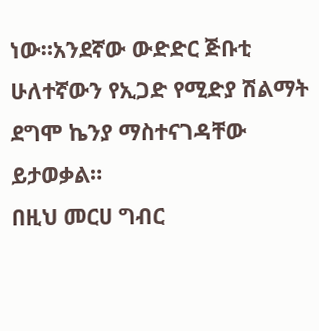ነው።አንደኛው ውድድር ጅቡቲ ሁለተኛውን የኢጋድ የሚድያ ሽልማት ደግሞ ኬንያ ማስተናገዳቸው ይታወቃል።
በዚህ መርሀ ግብር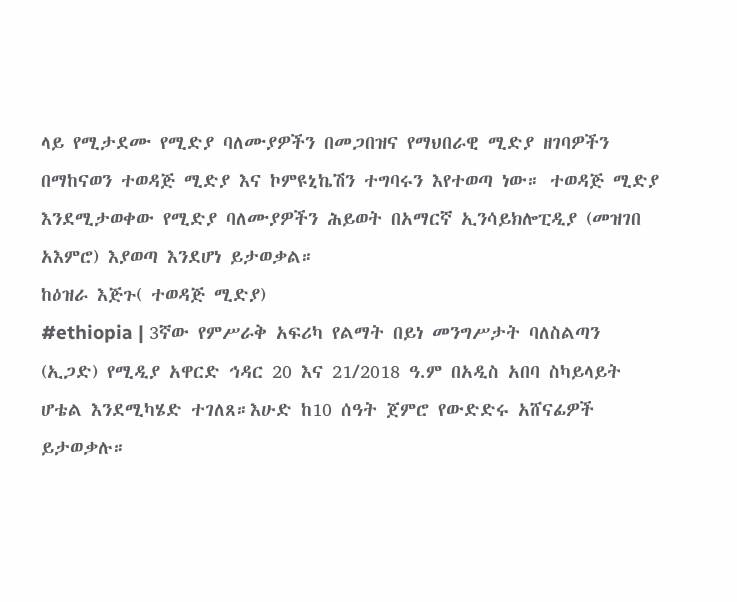ላይ የሚታደሙ የሚድያ ባለሙያዎችን በመጋበዝና የማህበራዊ ሚድያ ዘገባዎችን በማከናወን ተወዳጅ ሚድያ እና ኮምዩኒኬሽን ተግባሩን እየተወጣ ነው። ተወዳጅ ሚድያ እንደሚታወቀው የሚድያ ባለሙያዎችን ሕይወት በአማርኛ ኢንሳይክሎፒዲያ (መዝገበ አእምሮ) እያወጣ እንደሆነ ይታወቃል።
ከዕዝራ እጅጉ( ተወዳጅ ሚድያ)
#ethiopia | 3ኛው የምሥራቅ አፍሪካ የልማት በይነ መንግሥታት ባለስልጣን (ኢጋድ) የሚዲያ አዋርድ ኅዳር 20 እና 21/2018 ዓ.ም በአዲስ አበባ ስካይላይት ሆቴል እንደሚካሄድ ተገለጸ።እሁድ ከ10 ሰዓት ጀምሮ የውድድሩ አሸናፊዎች ይታወቃሉ።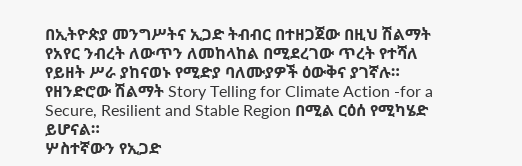በኢትዮጵያ መንግሥትና ኢጋድ ትብብር በተዘጋጀው በዚህ ሽልማት የአየር ንብረት ለውጥን ለመከላከል በሚደረገው ጥረት የተሻለ የይዘት ሥራ ያከናወኑ የሚድያ ባለሙያዎች ዕውቅና ያገኛሉ።
የዘንድሮው ሽልማት Story Telling for Climate Action -for a Secure, Resilient and Stable Region በሚል ርዕሰ የሚካሄድ ይሆናል።
ሦስተኛውን የኢጋድ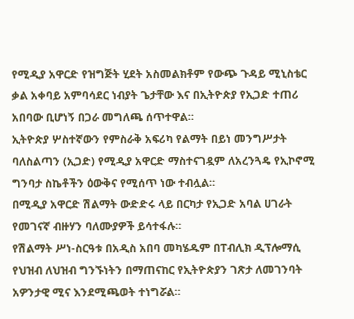የሚዲያ አዋርድ የዝግጅት ሂደት አስመልክቶም የውጭ ጉዳይ ሚኒስቴር ቃል አቀባይ አምባሳደር ነብያት ጌታቸው እና በኢትዮጵያ የኢጋድ ተጠሪ አበባው ቢሆነኝ በጋራ መግለጫ ሰጥተዋል።
ኢትዮጵያ ሦስተኛውን የምስራቅ አፍሪካ የልማት በይነ መንግሥታት ባለስልጣን (ኢጋድ) የሚዲያ አዋርድ ማስተናገዷም ለአረንጓዴ የኢኮኖሚ ግንባታ ስኬቶችን ዕውቅና የሚሰጥ ነው ተብሏል።
በሚዲያ አዋርድ ሽልማት ውድድሩ ላይ በርካታ የኢጋድ አባል ሀገራት የመገናኛ ብዙሃን ባለሙያዎች ይሳተፋሉ።
የሽልማት ሥነ-ስርዓቱ በአዲስ አበባ መካሄዱም በፐብሊክ ዲፕሎማሲ የህዝብ ለህዝብ ግንኙነትን በማጠናከር የኢትዮጵያን ገጽታ ለመገንባት አዎንታዊ ሚና እንደሚጫወት ተነግሯል።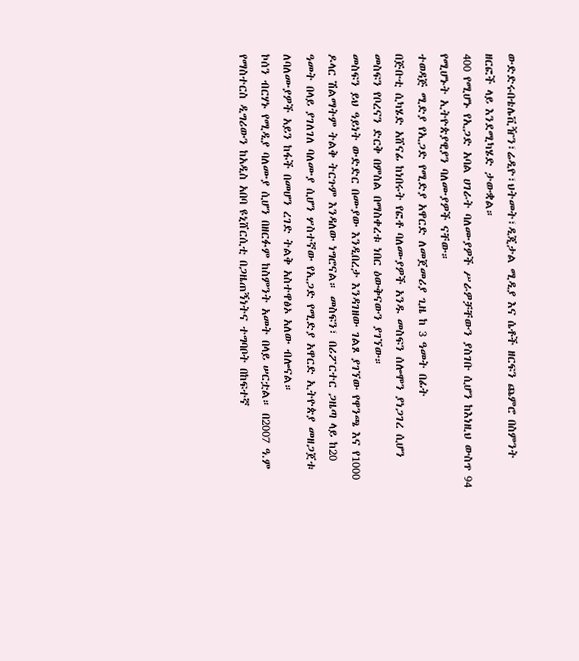ውድድሩበቴሌቪዥን፣ሬዲዮ፣ህትመት፣ዲጂታል ሚዲያ እና ሴቶች ዘርፍን ጨምሮ በስምንት ዘርፎች ላይ እንደሚካሄድ ታውቋል።
400 የሚሆኑ የኢጋድ አባል ሀገራት ባለሙያዎች ሥራዎቻቸውን ያስገቡ ሲሆን ከእነዚህ ውስጥ 94 የሚሆኑት ኢትዮጵያዊያን ባለሙያዎች ናቸው።
ተወዳጅ ሚድያ የኢጋድ የሚድያ አዋርድ ለመጀመሪያ ጊዜ ከ 3 ዓመት በፊት
በጅቡቲ ሲካሄድ አሸናፊ ከነበሩት የፎቶ ባለሙያዎች አንዱ መስፍን ሰሎሞን ያነጋገረ ሲሆን መስፍን የቦረናን ድርቅ በምስል በማስቀረቱ ነበር ዕውቅናውን ያገኘው።
መስፍን ይህ ዓይነት ውድድር በሙያው እንዲበረታ እንዳገዘው ገልጾ ያገኘው የዋንጫ እና የ1000 ዶላር ሽልማትም ትልቅ ትርጉም እንዳለው ነግሮናል። መስፍን፣ በሪፖርተር ጋዜጣ ላይ ከ20 ዓመት በላይ ያገለገለ ባለሙያ ሲሆን ሦስተኛው የኢጋድ የሚድያ አዋርድ ኢትዮጵያ መዘጋጀቱ ለባለሙያዎች አይን ከፋች በመሆን ረገድ ትልቅ አስተዋፅኦ አለው ብሎናል።
ኮሰን ብርሃኑ የሚዲያ ባለሙያ ሲሆን በዘርፉም ከስምንት አመት በላይ ሠርቷል። በ2007 ዓ.ም የማስተርስ ዲግሪውን ከአዲስ አበባ ዩኒሸርሲቲ በጋዜጠኝነትና ተግባቦት በከፍተኛ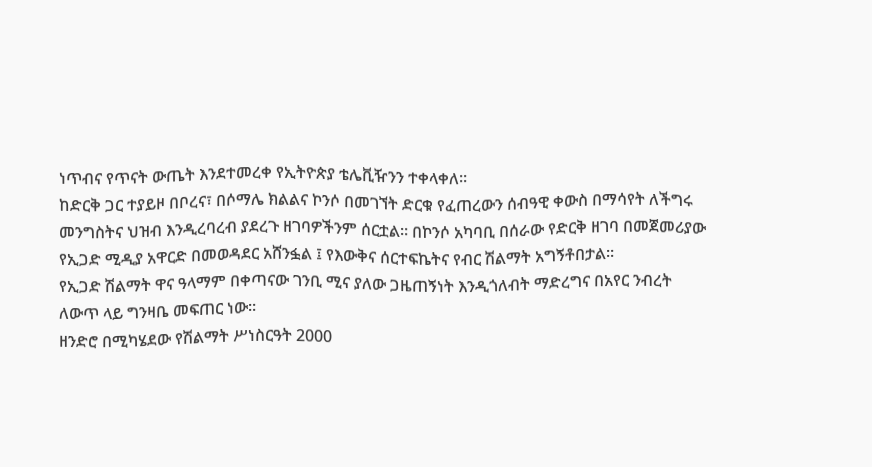ነጥብና የጥናት ውጤት እንደተመረቀ የኢትዮጵያ ቴሌቪዥንን ተቀላቀለ።
ከድርቅ ጋር ተያይዞ በቦረና፣ በሶማሌ ክልልና ኮንሶ በመገኘት ድርቁ የፈጠረውን ሰብዓዊ ቀውስ በማሳየት ለችግሩ መንግስትና ህዝብ እንዲረባረብ ያደረጉ ዘገባዎችንም ሰርቷል። በኮንሶ አካባቢ በሰራው የድርቅ ዘገባ በመጀመሪያው የኢጋድ ሚዲያ አዋርድ በመወዳደር አሸንፏል ፤ የእውቅና ሰርተፍኬትና የብር ሽልማት አግኝቶበታል።
የኢጋድ ሽልማት ዋና ዓላማም በቀጣናው ገንቢ ሚና ያለው ጋዜጠኝነት እንዲጎለብት ማድረግና በአየር ንብረት ለውጥ ላይ ግንዛቤ መፍጠር ነው።
ዘንድሮ በሚካሄደው የሽልማት ሥነስርዓት 2000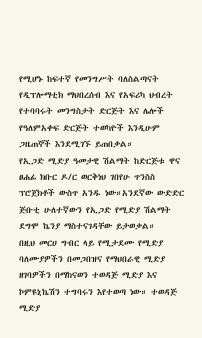የሚሆኑ ከፍተኛ የመንግሥት ባለስልጣናት የዲፕሎማቲክ ማህበረሰብ እና የአፍሪካ ህብረት የተባባሩት መንግስታት ድርጅት እና ሌሎች የዓለምአቀፍ ድርጅት ተወካዮች እንዲሁም ጋዜጠኞች እንደሚገኙ ይጠበቃል።
የኢጋድ ሚድያ ዓመታዊ ሽልማት ከድርጅቱ ዋና ፀሐፊ ክቡር ዶ/ር ወርቅነህ ገበየሁ ጥንስስ ፕሮጀክቶች ውስጥ አንዱ ነው።አንደኛው ውድድር ጅቡቲ ሁለተኛውን የኢጋድ የሚድያ ሽልማት ደግሞ ኬንያ ማስተናገዳቸው ይታወቃል።
በዚህ መርሀ ግብር ላይ የሚታደሙ የሚድያ ባለሙያዎችን በመጋበዝና የማህበራዊ ሚድያ ዘገባዎችን በማከናወን ተወዳጅ ሚድያ እና ኮምዩኒኬሽን ተግባሩን እየተወጣ ነው። ተወዳጅ ሚድያ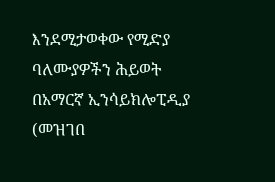እንደሚታወቀው የሚድያ ባለሙያዎችን ሕይወት በአማርኛ ኢንሳይክሎፒዲያ (መዝገበ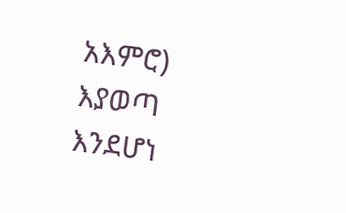አእምሮ) እያወጣ እንደሆነ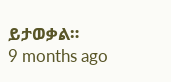ይታወቃል።
9 months ago